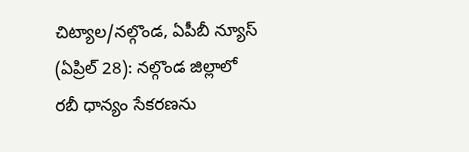చిట్యాల/నల్గొండ, ఏపీబీ న్యూస్ (ఏప్రిల్ 28): నల్గొండ జిల్లాలో రబీ ధాన్యం సేకరణను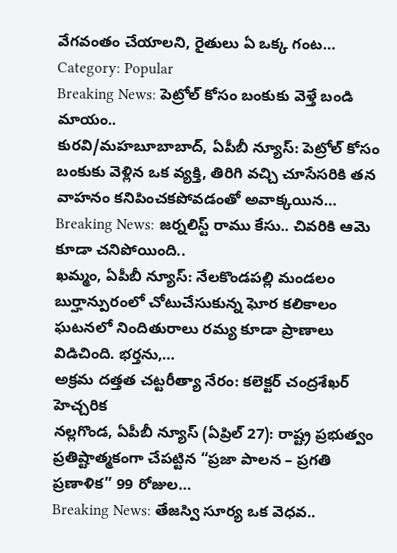వేగవంతం చేయాలని, రైతులు ఏ ఒక్క గంట…
Category: Popular
Breaking News: పెట్రోల్ కోసం బంకుకు వెళ్తే బండి మాయం..
కురవి/మహబూబాబాద్, ఏపీబీ న్యూస్: పెట్రోల్ కోసం బంకుకు వెళ్లిన ఒక వ్యక్తి, తిరిగి వచ్చి చూసేసరికి తన వాహనం కనిపించకపోవడంతో అవాక్కయిన…
Breaking News: జర్నలిస్ట్ రాము కేసు.. చివరికి ఆమె కూడా చనిపోయింది..
ఖమ్మం, ఏపీబీ న్యూస్: నేలకొండపల్లి మండలం బుర్హాన్పురంలో చోటుచేసుకున్న ఘోర కలికాలం ఘటనలో నిందితురాలు రమ్య కూడా ప్రాణాలు విడిచింది. భర్తను,…
అక్రమ దత్తత చట్టరీత్యా నేరం: కలెక్టర్ చంద్రశేఖర్ హెచ్చరిక
నల్లగొండ, ఏపీబీ న్యూస్ (ఏప్రిల్ 27): రాష్ట్ర ప్రభుత్వం ప్రతిష్టాత్మకంగా చేపట్టిన “ప్రజా పాలన – ప్రగతి ప్రణాళిక” 99 రోజుల…
Breaking News: తేజస్వి సూర్య ఒక వెధవ..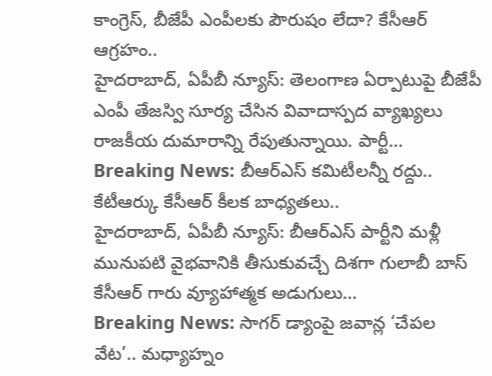కాంగ్రెస్, బీజేపీ ఎంపీలకు పౌరుషం లేదా? కేసీఆర్ ఆగ్రహం..
హైదరాబాద్, ఏపీబీ న్యూస్: తెలంగాణ ఏర్పాటుపై బీజేపీ ఎంపీ తేజస్వి సూర్య చేసిన వివాదాస్పద వ్యాఖ్యలు రాజకీయ దుమారాన్ని రేపుతున్నాయి. పార్టీ…
Breaking News: బీఆర్ఎస్ కమిటీలన్నీ రద్దు.. కేటీఆర్కు కేసీఆర్ కీలక బాధ్యతలు..
హైదరాబాద్, ఏపీబీ న్యూస్: బీఆర్ఎస్ పార్టీని మళ్లీ మునుపటి వైభవానికి తీసుకువచ్చే దిశగా గులాబీ బాస్ కేసీఆర్ గారు వ్యూహాత్మక అడుగులు…
Breaking News: సాగర్ డ్యాంపై జవాన్ల ‘చేపల వేట’.. మధ్యాహ్నం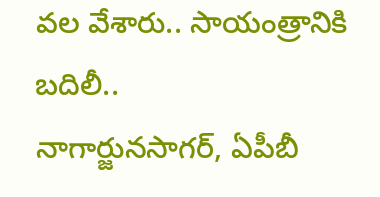వల వేశారు.. సాయంత్రానికి బదిలీ..
నాగార్జునసాగర్, ఏపీబీ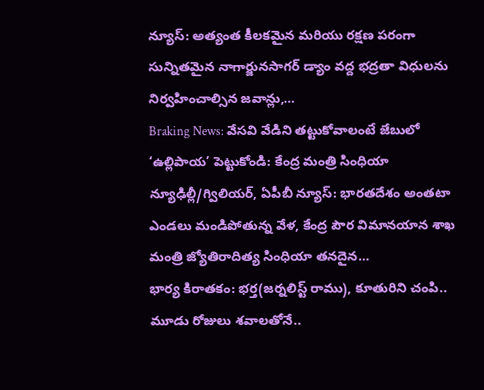న్యూస్: అత్యంత కీలకమైన మరియు రక్షణ పరంగా సున్నితమైన నాగార్జునసాగర్ డ్యాం వద్ద భద్రతా విధులను నిర్వహించాల్సిన జవాన్లు,…
Braking News: వేసవి వేడిని తట్టుకోవాలంటే జేబులో ‘ఉల్లిపాయ’ పెట్టుకోండి: కేంద్ర మంత్రి సింధియా
న్యూఢిల్లీ/గ్విలియర్, ఏపీబీ న్యూస్: భారతదేశం అంతటా ఎండలు మండిపోతున్న వేళ, కేంద్ర పౌర విమానయాన శాఖ మంత్రి జ్యోతిరాదిత్య సింధియా తనదైన…
భార్య కిరాతకం: భర్త(జర్నలిస్ట్ రాము), కూతురిని చంపి.. మూడు రోజులు శవాలతోనే..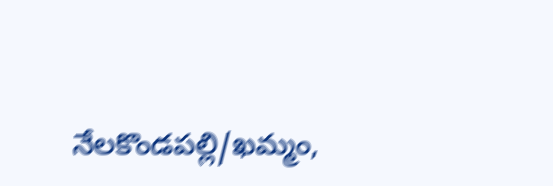నేలకొండపల్లి/ఖమ్మం,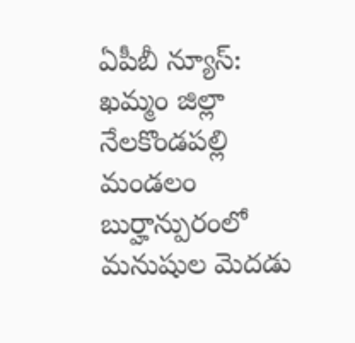ఏపీబీ న్యూస్: ఖమ్మం జిల్లా నేలకొండపల్లి మండలం బుర్హాన్పురంలో మనుషుల మెదడు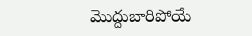మొద్దుబారిపోయే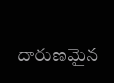దారుణమైన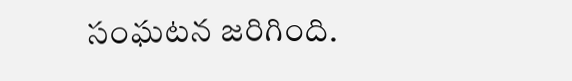సంఘటన జరిగింది.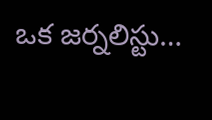ఒక జర్నలిస్టు…